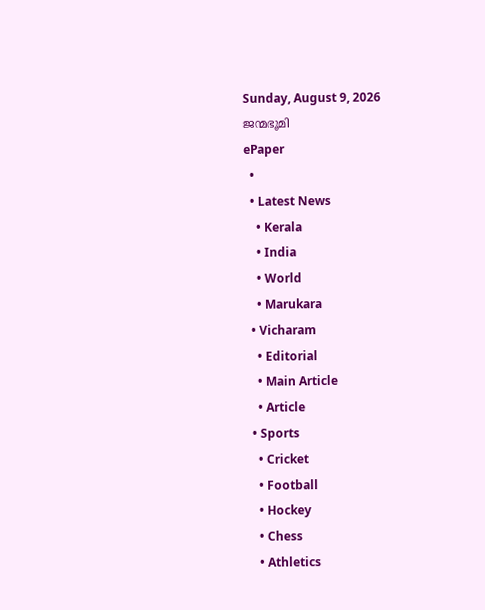Sunday, August 9, 2026
ജന്മഭൂമി
ePaper
  •
  • Latest News
    • Kerala
    • India
    • World
    • Marukara
  • Vicharam
    • Editorial
    • Main Article
    • Article
  • Sports
    • Cricket
    • Football
    • Hockey
    • Chess
    • Athletics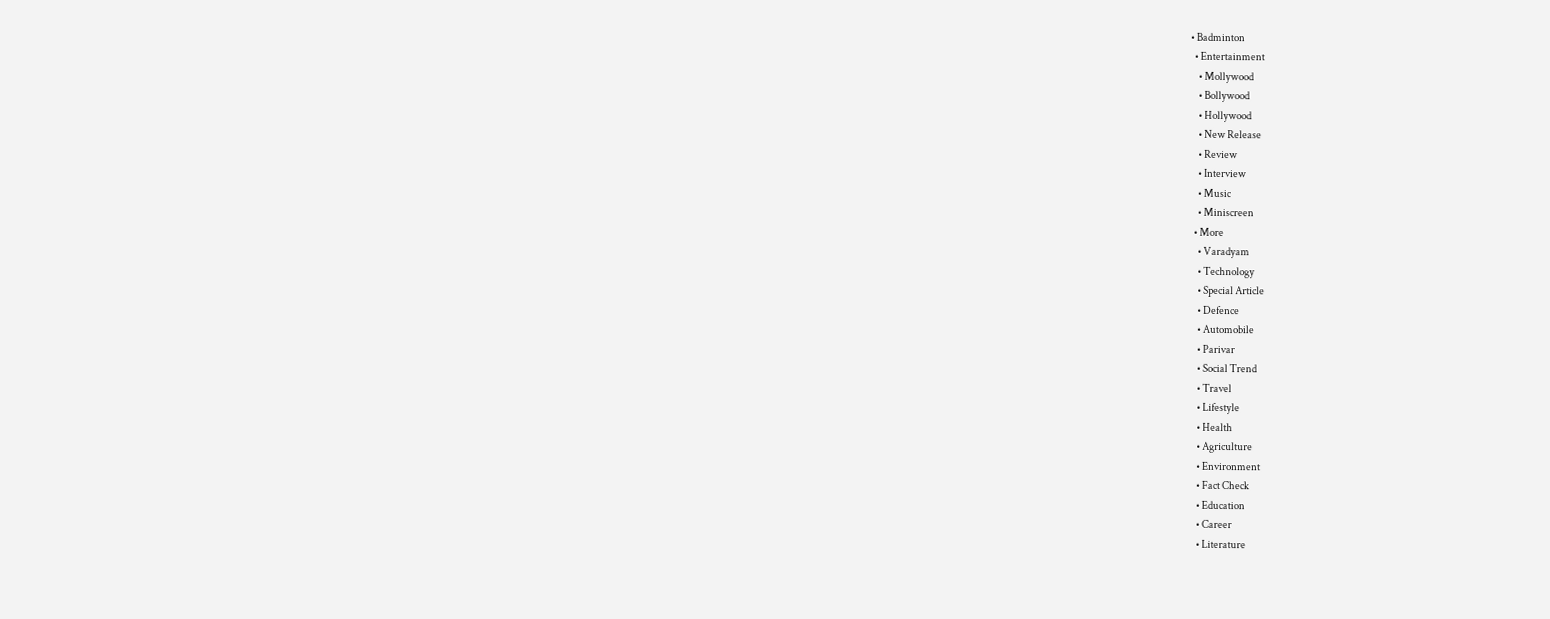• Badminton
  • Entertainment
    • Mollywood
    • Bollywood
    • Hollywood
    • New Release
    • Review
    • Interview
    • Music
    • Miniscreen
  • More
    • Varadyam
    • Technology
    • Special Article
    • Defence
    • Automobile
    • Parivar
    • Social Trend
    • Travel
    • Lifestyle
    • Health
    • Agriculture
    • Environment
    • Fact Check
    • Education
    • Career
    • Literature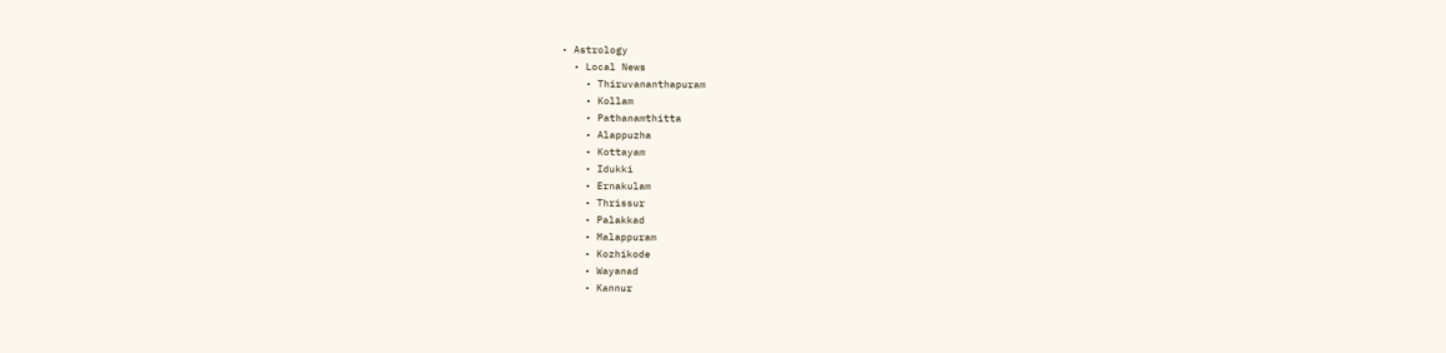• Astrology
  • Local News
    • Thiruvananthapuram
    • Kollam
    • Pathanamthitta
    • Alappuzha
    • Kottayam
    • Idukki
    • Ernakulam
    • Thrissur
    • Palakkad
    • Malappuram
    • Kozhikode
    • Wayanad
    • Kannur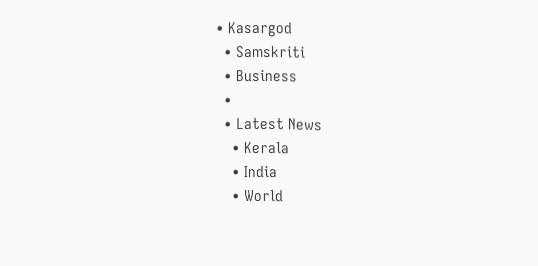• Kasargod
  • Samskriti
  • Business
  •
  • Latest News
    • Kerala
    • India
    • World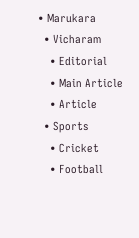• Marukara
  • Vicharam
    • Editorial
    • Main Article
    • Article
  • Sports
    • Cricket
    • Football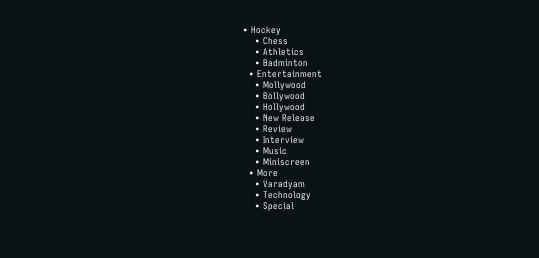• Hockey
    • Chess
    • Athletics
    • Badminton
  • Entertainment
    • Mollywood
    • Bollywood
    • Hollywood
    • New Release
    • Review
    • Interview
    • Music
    • Miniscreen
  • More
    • Varadyam
    • Technology
    • Special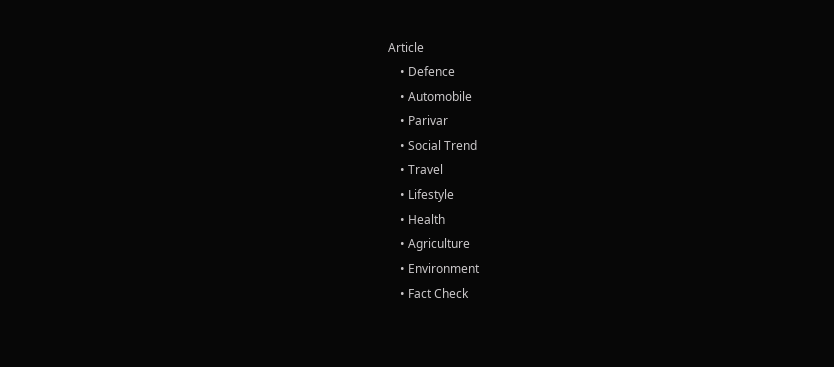Article
    • Defence
    • Automobile
    • Parivar
    • Social Trend
    • Travel
    • Lifestyle
    • Health
    • Agriculture
    • Environment
    • Fact Check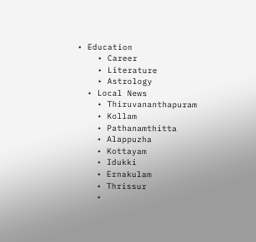• Education
    • Career
    • Literature
    • Astrology
  • Local News
    • Thiruvananthapuram
    • Kollam
    • Pathanamthitta
    • Alappuzha
    • Kottayam
    • Idukki
    • Ernakulam
    • Thrissur
    •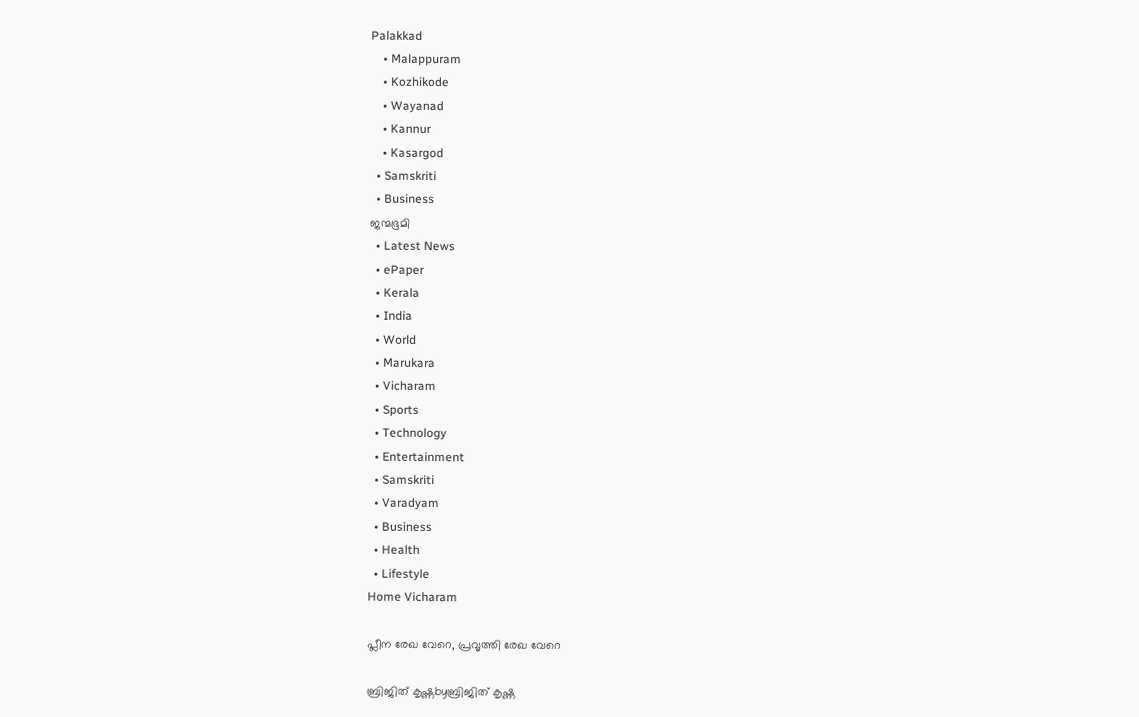Palakkad
    • Malappuram
    • Kozhikode
    • Wayanad
    • Kannur
    • Kasargod
  • Samskriti
  • Business
ജന്മഭൂമി
  • Latest News
  • ePaper
  • Kerala
  • India
  • World
  • Marukara
  • Vicharam
  • Sports
  • Technology
  • Entertainment
  • Samskriti
  • Varadyam
  • Business
  • Health
  • Lifestyle
Home Vicharam

പ്ലീന രേഖ വേറെ, പ്രവൃത്തി രേഖ വേറെ

ബ്രിജിത് കൃഷ്ണbyബ്രിജിത് കൃഷ്ണ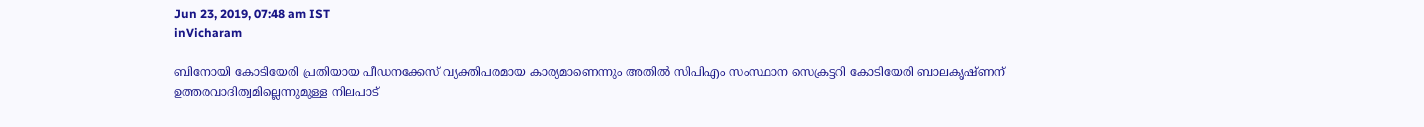Jun 23, 2019, 07:48 am IST
inVicharam

ബിനോയി കോടിയേരി പ്രതിയായ പീഡനക്കേസ് വ്യക്തിപരമായ കാര്യമാണെന്നും അതില്‍ സിപിഎം സംസ്ഥാന സെക്രട്ടറി കോടിയേരി ബാലകൃഷ്ണന് ഉത്തരവാദിത്വമില്ലെന്നുമുള്ള നിലപാട്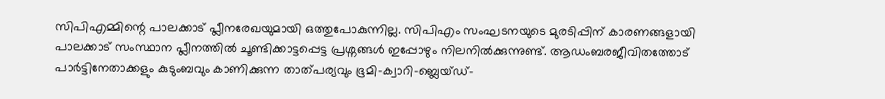സിപിഎമ്മിന്റെ പാലക്കാട് പ്ലീനരേഖയുമായി ഒത്തുപോകുന്നില്ല. സിപിഎം സംഘടനയുടെ മുരടിപ്പിന് കാരണങ്ങളായി പാലക്കാട് സംസ്ഥാന പ്ലീനത്തില്‍ ചൂണ്ടിക്കാട്ടപ്പെട്ട പ്രശ്നങ്ങള്‍ ഇപ്പോഴും നിലനില്‍ക്കുന്നുണ്ട്. ആഡംബരജീവിതത്തോട് പാര്‍ട്ടിനേതാക്കളും കുടുംബവും കാണിക്കുന്ന താത്പര്യവും ഭൂമി-ക്വാറി-ബ്ലെയ്ഡ്-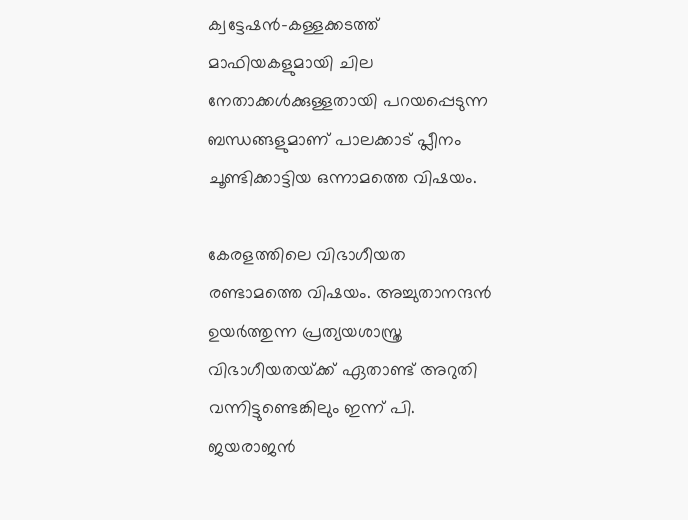ക്വട്ടേഷന്‍-കള്ളക്കടത്ത് മാഫിയകളുമായി ചില നേതാക്കള്‍ക്കുള്ളതായി പറയപ്പെടുന്ന ബന്ധങ്ങളുമാണ് പാലക്കാട് പ്ലീനം ചൂണ്ടിക്കാട്ടിയ ഒന്നാമത്തെ വിഷയം.

കേരളത്തിലെ വിഭാഗീയത രണ്ടാമത്തെ വിഷയം. അച്ചുതാനന്ദന്‍ ഉയര്‍ത്തുന്ന പ്രത്യയശാസ്ത്ര വിഭാഗീയതയ്‌ക്ക് ഏതാണ്ട് അറുതി വന്നിട്ടുണ്ടെങ്കിലും ഇന്ന് പി. ജയരാജന്‍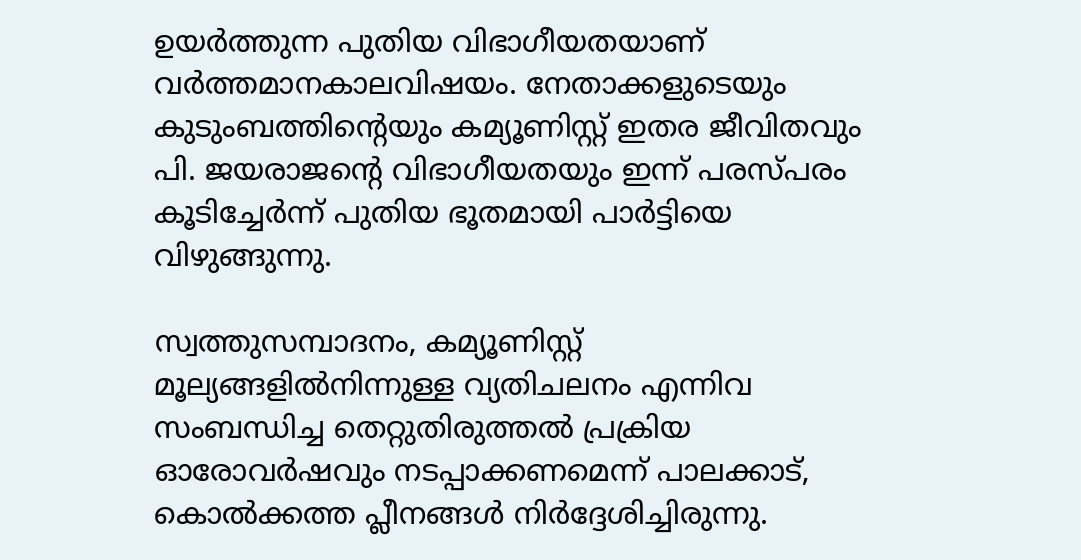ഉയര്‍ത്തുന്ന പുതിയ വിഭാഗീയതയാണ് വര്‍ത്തമാനകാലവിഷയം. നേതാക്കളുടെയും കുടുംബത്തിന്റെയും കമ്യൂണിസ്റ്റ് ഇതര ജീവിതവും പി. ജയരാജന്റെ വിഭാഗീയതയും ഇന്ന് പരസ്പരം കൂടിച്ചേര്‍ന്ന് പുതിയ ഭൂതമായി പാര്‍ട്ടിയെ വിഴുങ്ങുന്നു.

സ്വത്തുസമ്പാദനം, കമ്യൂണിസ്റ്റ് മൂല്യങ്ങളില്‍നിന്നുള്ള വ്യതിചലനം എന്നിവ സംബന്ധിച്ച തെറ്റുതിരുത്തല്‍ പ്രക്രിയ ഓരോവര്‍ഷവും നടപ്പാക്കണമെന്ന് പാലക്കാട്, കൊല്‍ക്കത്ത പ്ലീനങ്ങള്‍ നിര്‍ദ്ദേശിച്ചിരുന്നു.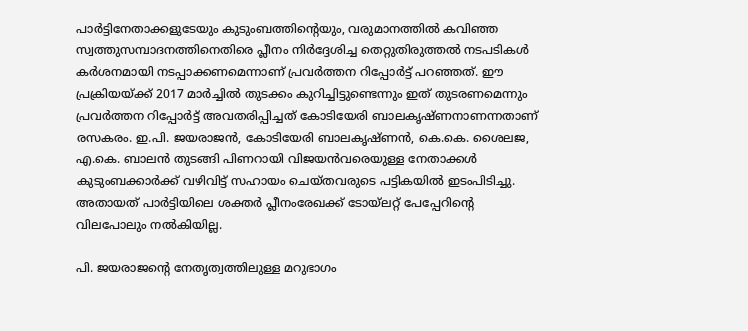പാര്‍ട്ടിനേതാക്കളുടേയും കുടുംബത്തിന്റെയും, വരുമാനത്തില്‍ കവിഞ്ഞ സ്വത്തുസമ്പാദനത്തിനെതിരെ പ്ലീനം നിര്‍ദ്ദേശിച്ച തെറ്റുതിരുത്തല്‍ നടപടികള്‍ കര്‍ശനമായി നടപ്പാക്കണമെന്നാണ് പ്രവര്‍ത്തന റിപ്പോര്‍ട്ട് പറഞ്ഞത്. ഈ പ്രക്രിയയ്‌ക്ക് 2017 മാര്‍ച്ചില്‍ തുടക്കം കുറിച്ചിട്ടുണ്ടെന്നും ഇത് തുടരണമെന്നും പ്രവര്‍ത്തന റിപ്പോര്‍ട്ട് അവതരിപ്പിച്ചത് കോടിയേരി ബാലകൃഷ്ണനാണന്നതാണ് രസകരം. ഇ.പി. ജയരാജന്‍, കോടിയേരി ബാലകൃഷ്ണന്‍, കെ.കെ. ശൈലജ, എ.കെ. ബാലന്‍ തുടങ്ങി പിണറായി വിജയന്‍വരെയുള്ള നേതാക്കള്‍ കുടുംബക്കാര്‍ക്ക് വഴിവിട്ട് സഹായം ചെയ്തവരുടെ പട്ടികയില്‍ ഇടംപിടിച്ചു. അതായത് പാര്‍ട്ടിയിലെ ശക്തര്‍ പ്ലീനംരേഖക്ക് ടോയ്‌ലറ്റ് പേപ്പേറിന്റെ വിലപോലും നല്‍കിയില്ല.

പി. ജയരാജന്റെ നേതൃത്വത്തിലുള്ള മറുഭാഗം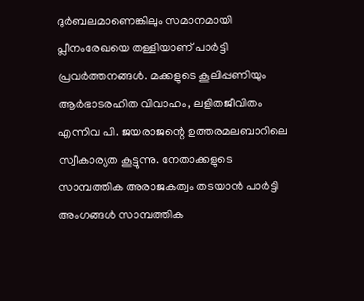ദുര്‍ബലമാണെങ്കിലും സമാനമായി പ്ലീനംരേഖയെ തള്ളിയാണ് പാര്‍ട്ടി പ്രവര്‍ത്തനങ്ങള്‍. മക്കളുടെ കൂലിപ്പണിയും ആര്‍ഭാടരഹിത വിവാഹം, ലളിതജീവിതം എന്നിവ പി. ജയരാജന്റെ ഉത്തരമലബാറിലെ സ്വീകാര്യത കൂട്ടുന്നു. നേതാക്കളുടെ സാമ്പത്തിക അരാജകത്വം തടയാന്‍ പാര്‍ട്ടി അംഗങ്ങള്‍ സാമ്പത്തിക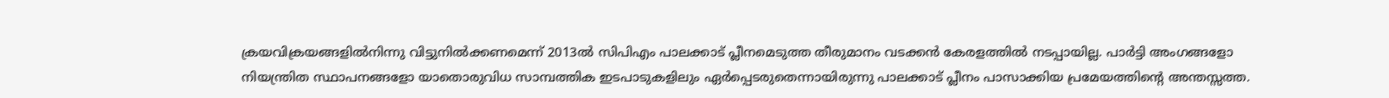ക്രയവിക്രയങ്ങളില്‍നിന്നു വിട്ടുനില്‍ക്കണമെന്ന് 2013ല്‍ സിപിഎം പാലക്കാട് പ്ലീനമെടുത്ത തീരുമാനം വടക്കന്‍ കേരളത്തില്‍ നടപ്പായില്ല. പാര്‍ട്ടി അംഗങ്ങളോ നിയന്ത്രിത സ്ഥാപനങ്ങളോ യാതൊരുവിധ സാമ്പത്തിക ഇടപാടുകളിലും ഏര്‍പ്പെടരുതെന്നായിരുന്നു പാലക്കാട് പ്ലീനം പാസാക്കിയ പ്രമേയത്തിന്റെ അന്തസ്സത്ത.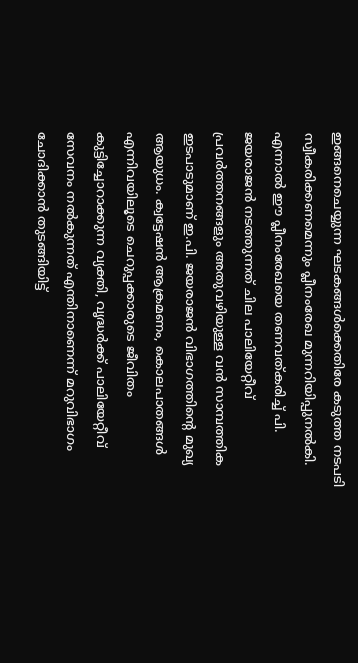ഇങ്ങനെചെയ്യുന്ന ഘടകങ്ങള്‍ക്കെതിരേ കടുത്ത നടപടി സ്വീകരിക്കണമെന്നും പ്ലീനംരേഖ മുന്നറിയിപ്പുനല്‍കി. എന്നാല്‍ ഈ പ്ലീനംരേഖയെ തണവത്കരിച്ച് പി. ജയരാജന്‍ നടത്തുന്നത് ചില പാലിയേറ്റീവ് പ്രവര്‍ത്തനങ്ങളും അതുവഴിയുള്ള വന്‍ സാമ്പത്തിക ഇടപാടുമാണ് ഇ.പി. ജയരാജന്‍ വിഭാഗത്തിന്റെ മുഖ്യ ആയുധം. ക്വട്ടേഷന്‍ ആക്രമണം, കൊലപാതങ്ങള്‍ എന്നിവയിലൂടെ ചെറുപ്പക്കാരുടെ ജീവിതം കുട്ടിച്ചോറാക്കുന്ന വ്യക്തി, വൃദ്ധര്‍ക്ക് പാലിയേറ്റീവ് സേവനം നല്‍കുന്നത് എന്തിനാണെന്ന് മറുവിഭാഗം ചോദിക്കാന്‍ തുടങ്ങിയിട്ട്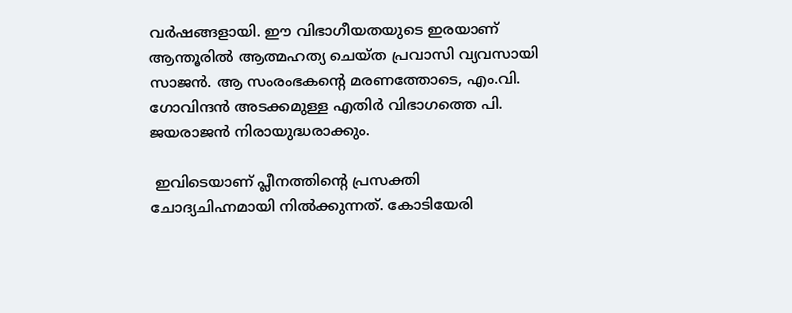വര്‍ഷങ്ങളായി. ഈ വിഭാഗീയതയുടെ ഇരയാണ് ആന്തൂരില്‍ ആത്മഹത്യ ചെയ്ത പ്രവാസി വ്യവസായി സാജന്‍. ആ സംരംഭകന്റെ മരണത്തോടെ, എം.വി. ഗോവിന്ദന്‍ അടക്കമുള്ള എതിര്‍ വിഭാഗത്തെ പി. ജയരാജന്‍ നിരായുദ്ധരാക്കും.

 ഇവിടെയാണ് പ്ലീനത്തിന്റെ പ്രസക്തി ചോദ്യചിഹ്നമായി നില്‍ക്കുന്നത്. കോടിയേരി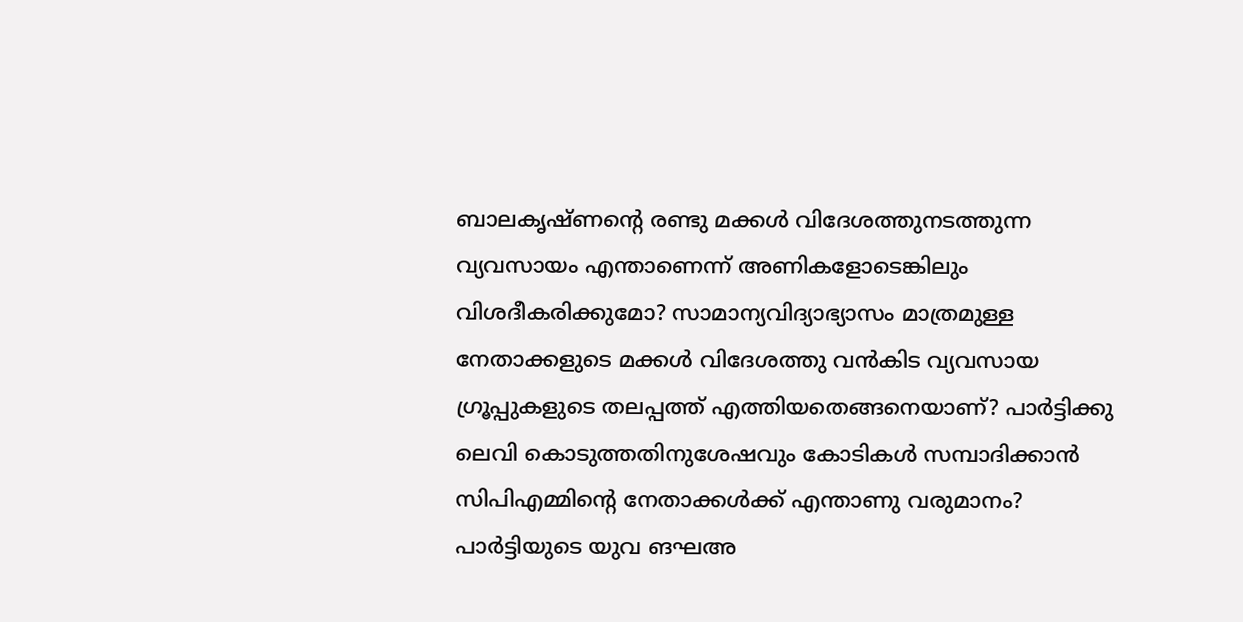ബാലകൃഷ്ണന്റെ രണ്ടു മക്കള്‍ വിദേശത്തുനടത്തുന്ന വ്യവസായം എന്താണെന്ന് അണികളോടെങ്കിലും വിശദീകരിക്കുമോ? സാമാന്യവിദ്യാഭ്യാസം മാത്രമുള്ള നേതാക്കളുടെ മക്കള്‍ വിദേശത്തു വന്‍കിട വ്യവസായ ഗ്രൂപ്പുകളുടെ തലപ്പത്ത് എത്തിയതെങ്ങനെയാണ്? പാര്‍ട്ടിക്കു ലെവി കൊടുത്തതിനുശേഷവും കോടികള്‍ സമ്പാദിക്കാന്‍ സിപിഎമ്മിന്റെ നേതാക്കള്‍ക്ക് എന്താണു വരുമാനം? പാര്‍ട്ടിയുടെ യുവ ങഘഅ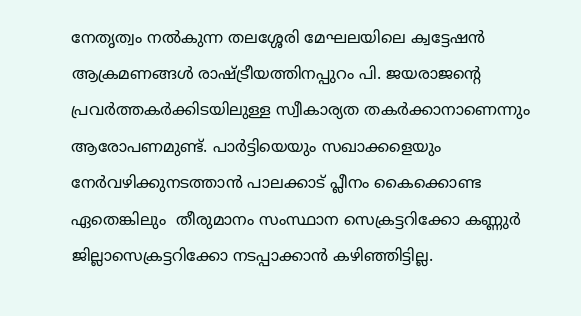നേതൃത്വം നല്‍കുന്ന തലശ്ശേരി മേഘലയിലെ ക്വട്ടേഷന്‍ ആക്രമണങ്ങള്‍ രാഷ്‌ട്രീയത്തിനപ്പുറം പി. ജയരാജന്റെ പ്രവര്‍ത്തകര്‍ക്കിടയിലുള്ള സ്വീകാര്യത തകര്‍ക്കാനാണെന്നും ആരോപണമുണ്ട്. പാര്‍ട്ടിയെയും സഖാക്കളെയും നേര്‍വഴിക്കുനടത്താന്‍ പാലക്കാട് പ്ലീനം കൈക്കൊണ്ട ഏതെങ്കിലും  തീരുമാനം സംസ്ഥാന സെക്രട്ടറിക്കോ കണ്ണുര്‍ ജില്ലാസെക്രട്ടറിക്കോ നടപ്പാക്കാന്‍ കഴിഞ്ഞിട്ടില്ല.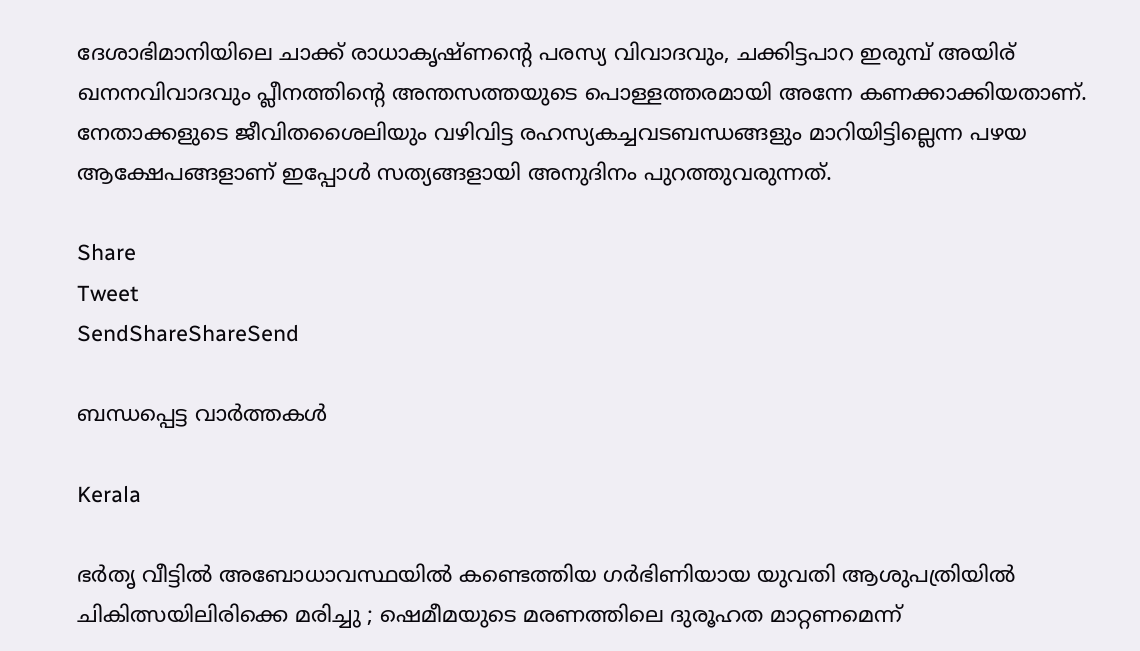ദേശാഭിമാനിയിലെ ചാക്ക് രാധാകൃഷ്ണന്റെ പരസ്യ വിവാദവും, ചക്കിട്ടപാറ ഇരുമ്പ് അയിര് ഖനനവിവാദവും പ്ലീനത്തിന്റെ അന്തസത്തയുടെ പൊള്ളത്തരമായി അന്നേ കണക്കാക്കിയതാണ്. നേതാക്കളുടെ ജീവിതശൈലിയും വഴിവിട്ട രഹസ്യകച്ചവടബന്ധങ്ങളും മാറിയിട്ടില്ലെന്ന പഴയ ആക്ഷേപങ്ങളാണ് ഇപ്പോള്‍ സത്യങ്ങളായി അനുദിനം പുറത്തുവരുന്നത്.

Share
Tweet
SendShareShareSend

ബന്ധപ്പെട്ട വാര്‍ത്തകള്‍

Kerala

ഭര്‍തൃ വീട്ടില്‍ അബോധാവസ്ഥയില്‍ കണ്ടെത്തിയ ഗർഭിണിയായ യുവതി ആശുപത്രിയിൽ ചികിത്സയിലിരിക്കെ മരിച്ചു ; ഷെമീമയുടെ മരണത്തിലെ ദുരൂഹത മാറ്റണമെന്ന്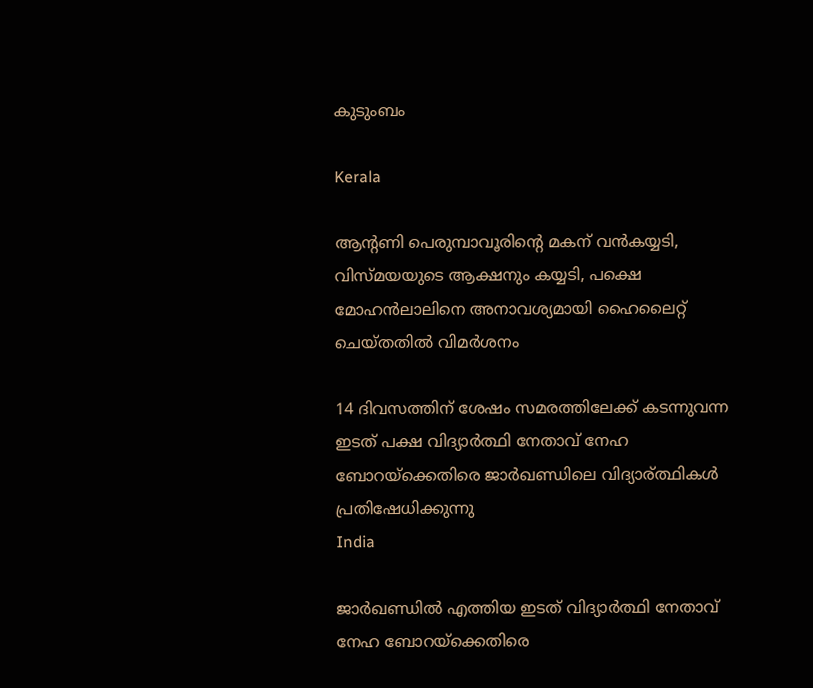കുടുംബം

Kerala

ആന്‍റണി പെരുമ്പാവൂരിന്റെ മകന് വന്‍കയ്യടി, വിസ്മയയുടെ ആക്ഷനും കയ്യടി, പക്ഷെ മോഹന്‍ലാലിനെ അനാവശ്യമായി ഹൈലൈറ്റ് ചെയ്തതില്‍ വിമര്‍ശനം

14 ദിവസത്തിന് ശേഷം സമരത്തിലേക്ക് കടന്നുവന്ന ഇടത് പക്ഷ വിദ്യാര്‍ത്ഥി നേതാവ് നേഹ ബോറയ്ക്കെതിരെ ജാര്‍ഖണ്ഡിലെ വിദ്യാര‍്ത്ഥികള്‍ പ്രതിഷേധിക്കുന്നു
India

ജാര്‍ഖണ്ഡില്‍ എത്തിയ ഇടത് വിദ്യാര്‍ത്ഥി നേതാവ് നേഹ ബോറയ്‌ക്കെതിരെ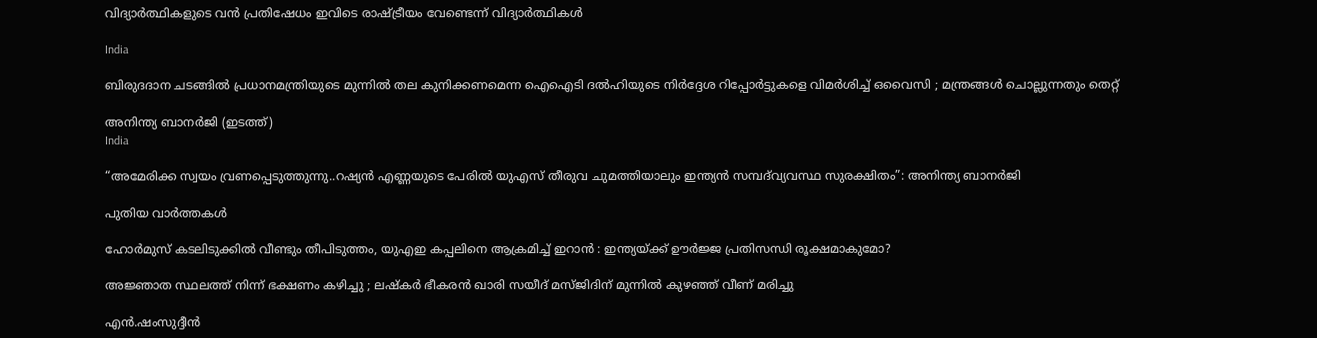വിദ്യാര്‍ത്ഥികളുടെ വന്‍ പ്രതിഷേധം ഇവിടെ രാഷ്‌ട്രീയം വേണ്ടെന്ന് വിദ്യാര്‍ത്ഥികള്‍

India

ബിരുദദാന ചടങ്ങിൽ പ്രധാനമന്ത്രിയുടെ മുന്നിൽ തല കുനിക്കണമെന്ന ഐഐടി ദൽഹിയുടെ നിർദ്ദേശ റിപ്പോർട്ടുകളെ വിമർശിച്ച് ഒവൈസി ; മന്ത്രങ്ങൾ ചൊല്ലുന്നതും തെറ്റ്

അനിന്ത്യ ബാനര്‍ജി (ഇടത്ത്)
India

“അമേരിക്ക സ്വയം വ്രണപ്പെടുത്തുന്നു..റഷ്യൻ എണ്ണയുടെ പേരില്‍ യുഎസ് തീരുവ ചുമത്തിയാലും ഇന്ത്യന്‍ സമ്പദ്‌വ്യവസ്ഥ സുരക്ഷിതം”: അനിന്ത്യ ബാനര്‍ജി

പുതിയ വാര്‍ത്തകള്‍

ഹോർമുസ് കടലിടുക്കിൽ വീണ്ടും തീപിടുത്തം, യുഎഇ കപ്പലിനെ ആക്രമിച്ച് ഇറാൻ : ഇന്ത്യയ്‌ക്ക് ഊർജ്ജ പ്രതിസന്ധി രൂക്ഷമാകുമോ?

അജ്ഞാത സ്ഥലത്ത് നിന്ന് ഭക്ഷണം കഴിച്ചു ; ലഷ്‌കർ ഭീകരൻ ഖാരി സയീദ് മസ്ജിദിന് മുന്നിൽ കുഴഞ്ഞ് വീണ് മരിച്ചു

എന്‍.ഷംസുദ്ദീന്‍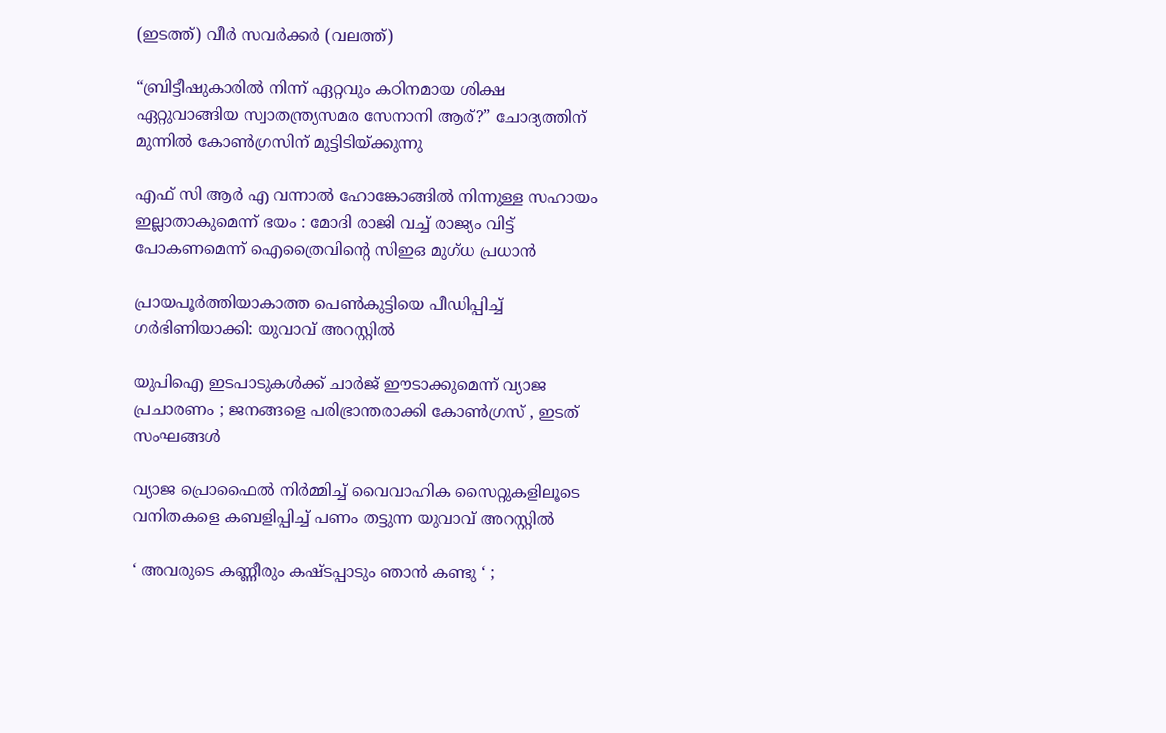(ഇടത്ത്) വീര്‍ സവര്‍ക്കര്‍ (വലത്ത്)

“ബ്രിട്ടീഷുകാരിൽ നിന്ന് ഏറ്റവും കഠിനമായ ശിക്ഷ ഏറ്റുവാങ്ങിയ സ്വാതന്ത്ര്യസമര സേനാനി ആര്?” ചോദ്യത്തിന് മുന്നില്‍ കോണ്‍ഗ്രസിന് മുട്ടിടിയ്‌ക്കുന്നു

എഫ് സി ആർ എ വന്നാൽ ഹോങ്കോങ്ങിൽ നിന്നുള്ള സഹായം ഇല്ലാതാകുമെന്ന് ഭയം : മോദി രാജി വച്ച് രാജ്യം വിട്ട് പോകണമെന്ന് ഐത്രൈവിന്റെ സിഇഒ മുഗ്ധ പ്രധാൻ

പ്രായപൂര്‍ത്തിയാകാത്ത പെണ്‍കുട്ടിയെ പീഡിപ്പിച്ച് ഗര്‍ഭിണിയാക്കി: യുവാവ് അറസ്റ്റില്‍

യുപിഐ ഇടപാടുകൾക്ക് ചാർജ് ഈടാക്കുമെന്ന് വ്യാജ പ്രചാരണം ; ജനങ്ങളെ പരിഭ്രാന്തരാക്കി കോൺഗ്രസ് , ഇടത് സംഘങ്ങൾ

വ്യാജ പ്രൊഫൈല്‍ നിര്‍മ്മിച്ച് വൈവാഹിക സൈറ്റുകളിലൂടെ വനിതകളെ കബളിപ്പിച്ച് പണം തട്ടുന്ന യുവാവ് അറസ്റ്റില്‍

‘ അവരുടെ കണ്ണീരും കഷ്ടപ്പാടും ഞാൻ കണ്ടു ‘ ;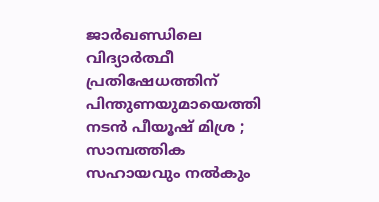ജാർഖണ്ഡിലെ വിദ്യാർത്ഥീ പ്രതിഷേധത്തിന് പിന്തുണയുമായെത്തി നടൻ പീയൂഷ് മിശ്ര ; സാമ്പത്തിക സഹായവും നൽകും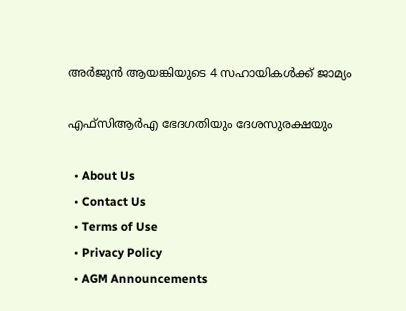അര്‍ജുന്‍ ആയങ്കിയുടെ 4 സഹായികള്‍ക്ക് ജാമ്യം

എഫ്‌സിആര്‍എ ഭേദഗതിയും ദേശസുരക്ഷയും

  • About Us
  • Contact Us
  • Terms of Use
  • Privacy Policy
  • AGM Announcements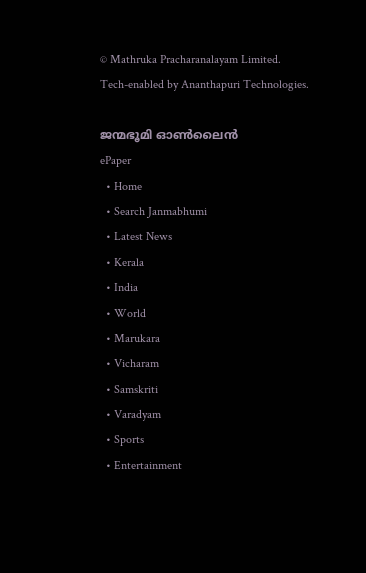© Mathruka Pracharanalayam Limited.
Tech-enabled by Ananthapuri Technologies.

ജന്മഭൂമി ഓണ്‍ലൈന്‍
ePaper
  • Home
  • Search Janmabhumi
  • Latest News
  • Kerala
  • India
  • World
  • Marukara
  • Vicharam
  • Samskriti
  • Varadyam
  • Sports
  • Entertainment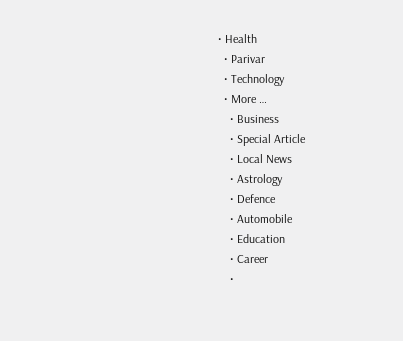• Health
  • Parivar
  • Technology
  • More …
    • Business
    • Special Article
    • Local News
    • Astrology
    • Defence
    • Automobile
    • Education
    • Career
    •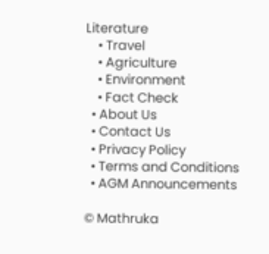Literature
    • Travel
    • Agriculture
    • Environment
    • Fact Check
  • About Us
  • Contact Us
  • Privacy Policy
  • Terms and Conditions
  • AGM Announcements

© Mathruka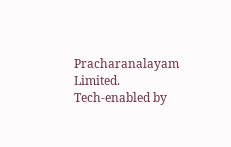Pracharanalayam Limited.
Tech-enabled by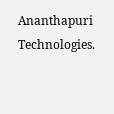Ananthapuri Technologies.